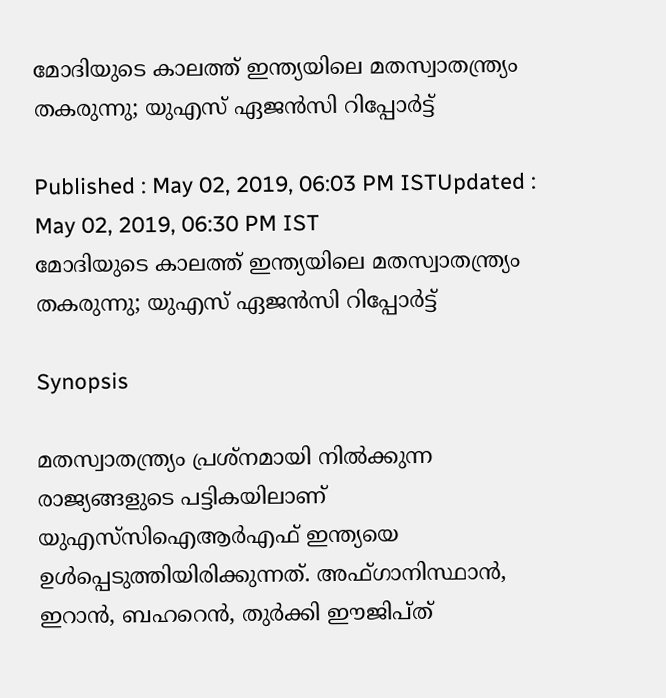മോദിയുടെ കാലത്ത് ഇന്ത്യയിലെ മതസ്വാതന്ത്ര്യം തകരുന്നു; യുഎസ് ഏജന്‍സി റിപ്പോര്‍ട്ട്

Published : May 02, 2019, 06:03 PM ISTUpdated : May 02, 2019, 06:30 PM IST
മോദിയുടെ കാലത്ത് ഇന്ത്യയിലെ മതസ്വാതന്ത്ര്യം തകരുന്നു; യുഎസ് ഏജന്‍സി റിപ്പോര്‍ട്ട്

Synopsis

മതസ്വാതന്ത്ര്യം പ്രശ്നമായി നില്‍ക്കുന്ന രാജ്യങ്ങളുടെ പട്ടികയിലാണ് യുഎസ്‍സിഐആര്‍എഫ് ഇന്ത്യയെ ഉള്‍പ്പെടുത്തിയിരിക്കുന്നത്. അഫ്ഗാനിസ്ഥാന്‍, ഇറാന്‍, ബഹറെന്‍, തുര്‍ക്കി ഈജിപ്ത്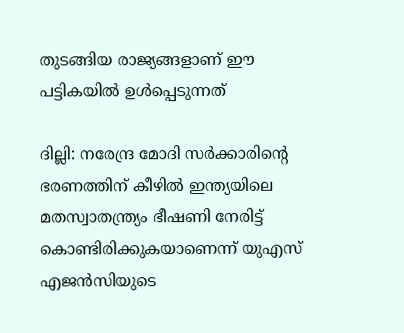തുടങ്ങിയ രാജ്യങ്ങളാണ് ഈ പട്ടികയില്‍ ഉള്‍പ്പെടുന്നത്

ദില്ലി: നരേന്ദ്ര മോദി സര്‍ക്കാരിന്‍റെ ഭരണത്തിന് കീഴില്‍ ഇന്ത്യയിലെ മതസ്വാതന്ത്ര്യം ഭീഷണി നേരിട്ട് കൊണ്ടിരിക്കുകയാണെന്ന് യുഎസ് എജന്‍സിയുടെ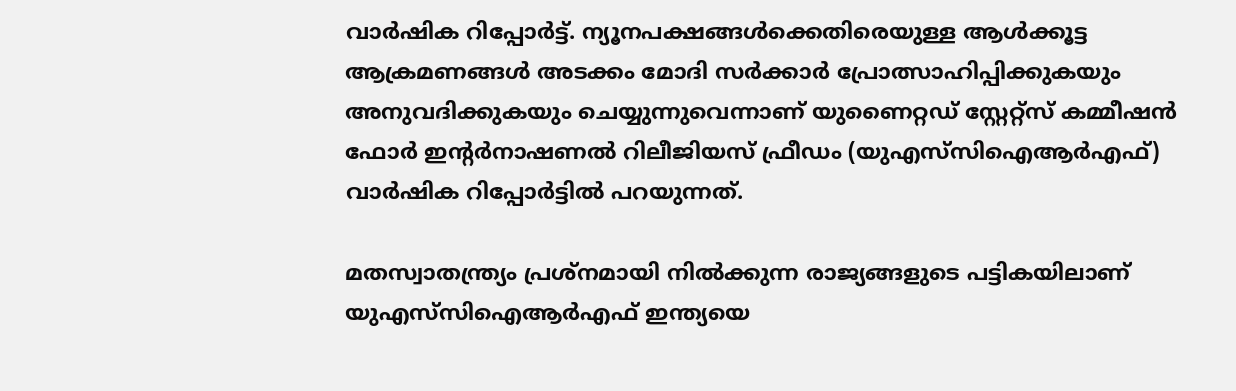വാര്‍ഷിക റിപ്പോര്‍ട്ട്. ന്യൂനപക്ഷങ്ങള്‍ക്കെതിരെയുള്ള ആള്‍ക്കൂട്ട ആക്രമണങ്ങള്‍ അടക്കം മോദി സര്‍ക്കാര്‍ പ്രോത്സാഹിപ്പിക്കുകയും അനുവദിക്കുകയും ചെയ്യുന്നുവെന്നാണ് യുണൈറ്റഡ് സ്റ്റേറ്റ്സ് കമ്മീഷന്‍ ഫോര്‍ ഇന്‍റര്‍നാഷണല്‍ റിലീജിയസ് ഫ്രീഡം (യുഎസ്‍സിഐആര്‍എഫ്) വാര്‍ഷിക റിപ്പോര്‍ട്ടില്‍ പറയുന്നത്.

മതസ്വാതന്ത്ര്യം പ്രശ്നമായി നില്‍ക്കുന്ന രാജ്യങ്ങളുടെ പട്ടികയിലാണ് യുഎസ്‍സിഐആര്‍എഫ് ഇന്ത്യയെ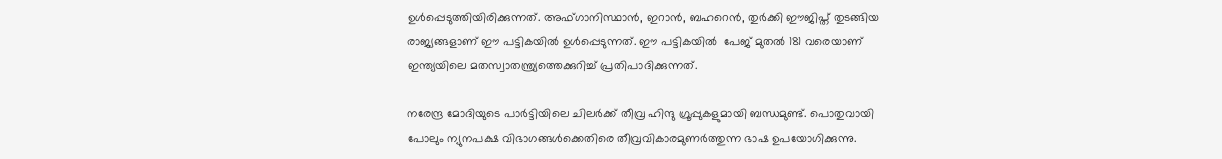ഉള്‍പ്പെടുത്തിയിരിക്കുന്നത്. അഫ്ഗാനിസ്ഥാന്‍, ഇറാന്‍, ബഹറെന്‍, തുര്‍ക്കി ഈജിപ്ത് തുടങ്ങിയ രാജ്യങ്ങളാണ് ഈ പട്ടികയില്‍ ഉള്‍പ്പെടുന്നത്. ഈ പട്ടികയില്‍  പേജ് മുതല്‍ 181 വരെയാണ് ഇന്ത്യയിലെ മതസ്വാതന്ത്ര്യത്തെക്കുറിച്ച് പ്രതിപാദിക്കുന്നത്.

നരേന്ദ്ര മോദിയുടെ പാര്‍ട്ടിയിലെ ചിലര്‍ക്ക് തീവ്ര ഹിന്ദു ഗ്രൂപ്പുകളുമായി ബന്ധമുണ്ട്. പൊതുവായി പോലും ന്യുനപക്ഷ വിഭാഗങ്ങള്‍ക്കെതിരെ തീവ്രവികാരമുണര്‍ത്തുന്ന ഭാഷ ഉപയോഗിക്കുന്നു.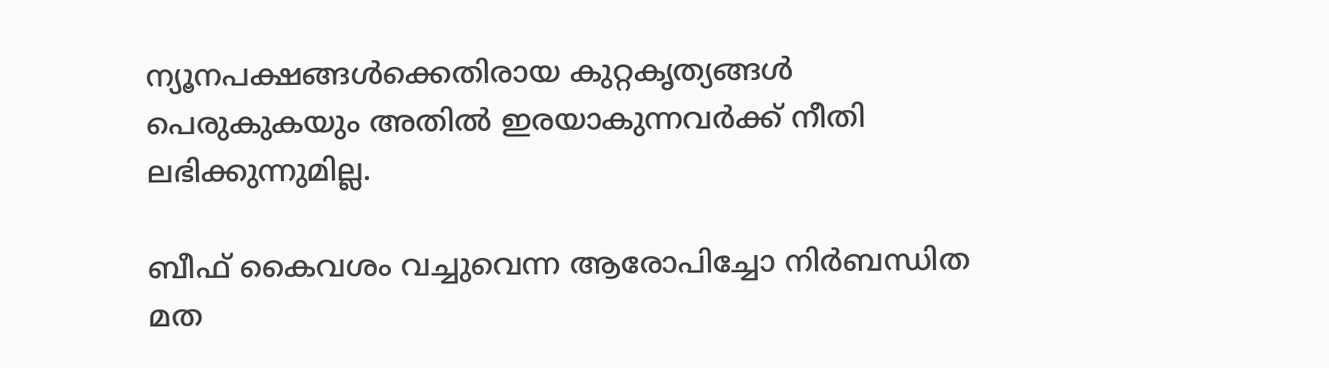ന്യൂനപക്ഷങ്ങള്‍ക്കെതിരായ കുറ്റകൃത്യങ്ങള്‍ പെരുകുകയും അതില്‍ ഇരയാകുന്നവര്‍ക്ക് നീതി ലഭിക്കുന്നുമില്ല.

ബീഫ് കൈവശം വച്ചുവെന്ന ആരോപിച്ചോ നിര്‍ബന്ധിത മത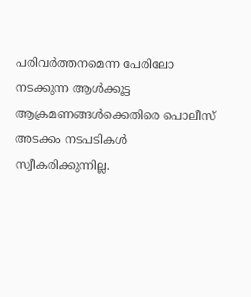പരിവര്‍ത്തനമെന്ന പേരിലോ നടക്കുന്ന ആള്‍ക്കൂട്ട ആക്രമണങ്ങള്‍ക്കെതിരെ പൊലീസ് അടക്കം നടപടികള്‍ സ്വീകരിക്കുന്നില്ല.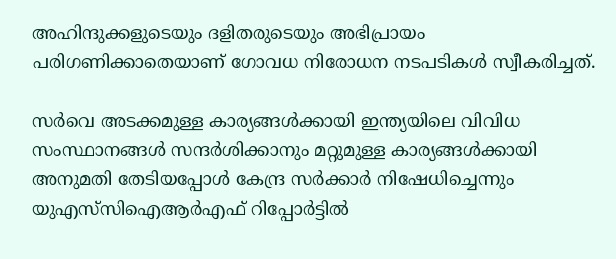അഹിന്ദുക്കളുടെയും ദളിതരുടെയും അഭിപ്രായം പരിഗണിക്കാതെയാണ് ഗോവധ നിരോധന നടപടികള്‍ സ്വീകരിച്ചത്.

സര്‍വെ അടക്കമുള്ള കാര്യങ്ങള്‍ക്കായി ഇന്ത്യയിലെ വിവിധ സംസ്ഥാനങ്ങള്‍ സന്ദര്‍ശിക്കാനും മറ്റുമുള്ള കാര്യങ്ങള്‍ക്കായി അനുമതി തേടിയപ്പോള്‍ കേന്ദ്ര സര്‍ക്കാര്‍ നിഷേധിച്ചെന്നും യുഎസ്‌സിഐആര്‍എഫ് റിപ്പോര്‍ട്ടില്‍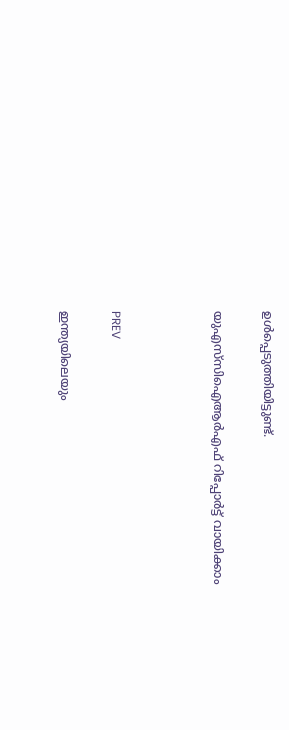ഉള്‍പ്പെടുത്തിയിട്ടുണ്ട്.

യുഎസ്‌സിഐആര്‍എഫ് റിപ്പോര്‍ട്ട് വായിക്കാം



PREV

ഇന്ത്യയിലെയും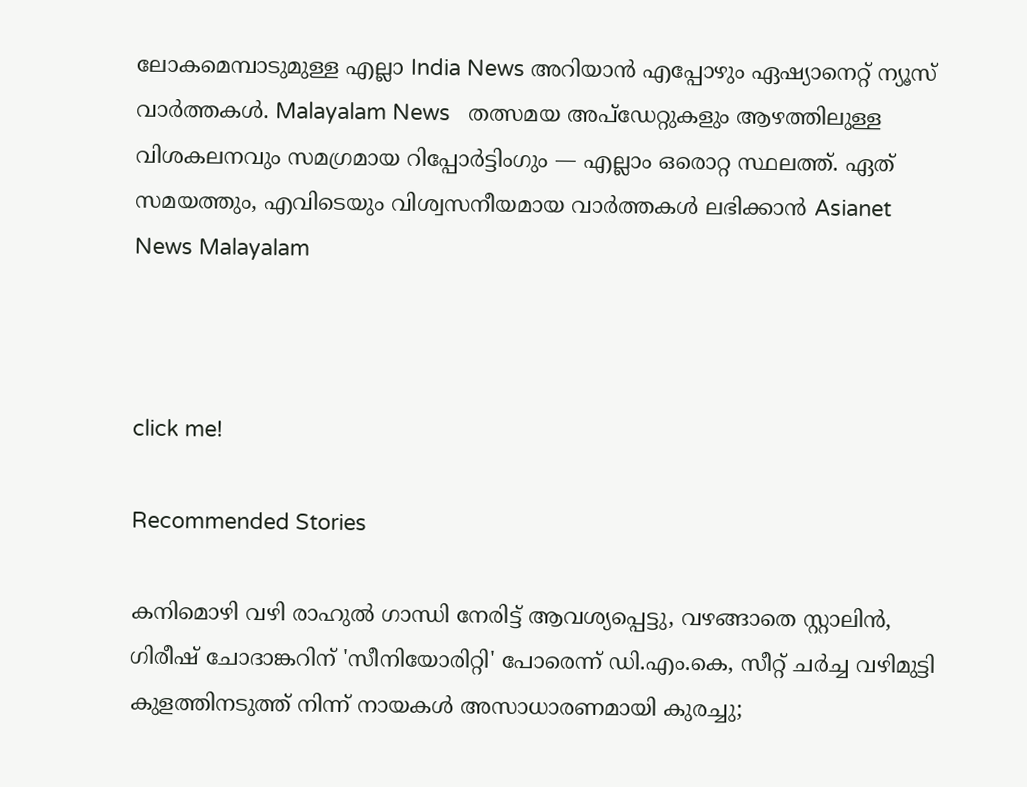ലോകമെമ്പാടുമുള്ള എല്ലാ India News അറിയാൻ എപ്പോഴും ഏഷ്യാനെറ്റ് ന്യൂസ് വാർത്തകൾ. Malayalam News   തത്സമയ അപ്‌ഡേറ്റുകളും ആഴത്തിലുള്ള വിശകലനവും സമഗ്രമായ റിപ്പോർട്ടിംഗും — എല്ലാം ഒരൊറ്റ സ്ഥലത്ത്. ഏത് സമയത്തും, എവിടെയും വിശ്വസനീയമായ വാർത്തകൾ ലഭിക്കാൻ Asianet News Malayalam



click me!

Recommended Stories

കനിമൊഴി വഴി രാഹുൽ ഗാന്ധി നേരിട്ട് ആവശ്യപ്പെട്ടു, വഴങ്ങാതെ സ്റ്റാലിൻ, ഗിരീഷ് ചോദാങ്കറിന് 'സീനിയോരിറ്റി' പോരെന്ന് ഡി.എം.കെ, സീറ്റ് ചർച്ച വഴിമുട്ടി
കുളത്തിനടുത്ത് നിന്ന് നായകൾ അസാധാരണമായി കുരച്ചു;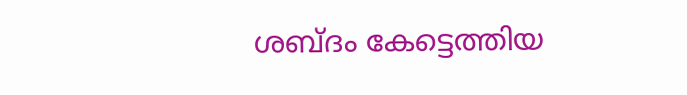ശബ്‌ദം കേട്ടെത്തിയ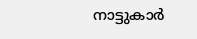നാട്ടുകാർ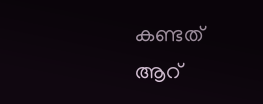കണ്ടത് ആറ്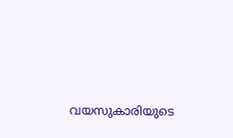വയസുകാരിയുടെ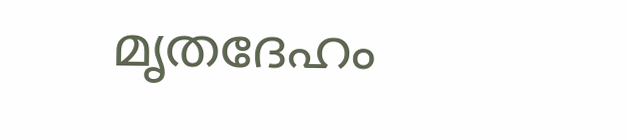മൃതദേഹം